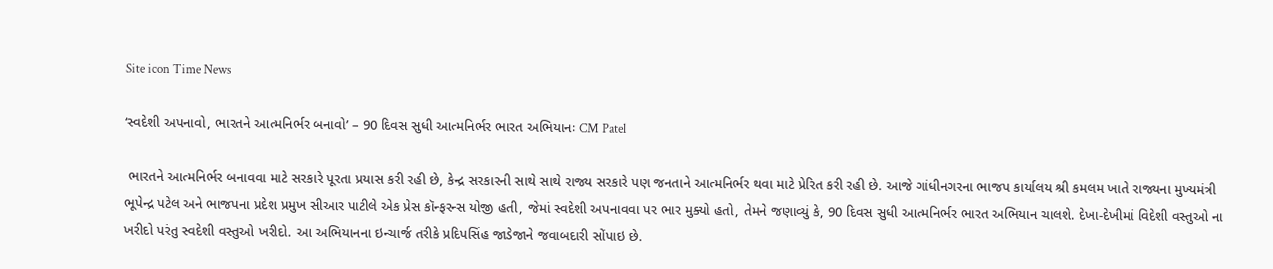Site icon Time News

‘સ્વદેશી અપનાવો, ભારતને આત્મનિર્ભર બનાવો’ – 90 દિવસ સુધી આત્મનિર્ભર ભારત અભિયાનઃ CM Patel

 ભારતને આત્મનિર્ભર બનાવવા માટે સરકારે પૂરતા પ્રયાસ કરી રહી છે, કેન્દ્ર સરકારની સાથે સાથે રાજ્ય સરકારે પણ જનતાને આત્મનિર્ભર થવા માટે પ્રેરિત કરી રહી છે. આજે ગાંધીનગરના ભાજપ કાર્યાલય શ્રી કમલમ ખાતે રાજ્યના મુખ્યમંત્રી ભૂપેન્દ્ર પટેલ અને ભાજપના પ્રદેશ પ્રમુખ સીઆર પાટીલે એક પ્રેસ કૉન્ફરન્સ યોજી હતી, જેમાં સ્વદેશી અપનાવવા પર ભાર મુક્યો હતો, તેમને જણાવ્યું કે, 90 દિવસ સુધી આત્મનિર્ભર ભારત અભિયાન ચાલશે. દેખા-દેખીમાં વિદેશી વસ્તુઓ ના ખરીદો પરંતુ સ્વદેશી વસ્તુઓ ખરીદો. આ અભિયાનના ઇન્ચાર્જ તરીકે પ્રદિપસિંહ જાડેજાને જવાબદારી સોંપાઇ છે.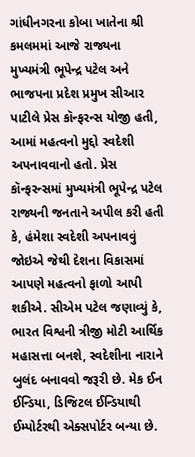ગાંધીનગરના કોબા ખાતેના શ્રી કમલમમાં આજે રાજ્યના મુખ્યમંત્રી ભૂપેન્દ્ર પટેલ અને ભાજપના પ્રદેશ પ્રમુખ સીઆર પાટીલે પ્રેસ કૉન્ફરન્સ યોજી હતી, આમાં મહત્વનો મુદ્દો સ્વદેશી અપનાવવાનો હતો. પ્રેસ કૉન્ફરન્સમાં મુખ્યમંત્રી ભૂપેન્દ્ર પટેલ રાજ્યની જનતાને અપીલ કરી હતી કે, હંમેશા સ્વદેશી અપનાવવું જોઇએ જેથી દેશના વિકાસમાં આપણે મહત્વનો ફાળો આપી શકીએ. સીએમ પટેલ જણાવ્યું કે, ભારત વિશ્વની ત્રીજી મોટી આર્થિક મહાસત્તા બનશે, સ્વદેશીના નારાને બુલંદ બનાવવો જરૂરી છે. મેક ઈન ઈન્ડિયા, ડિજિટલ ઈન્ડિયાથી ઈમ્પોર્ટરથી એક્સપોર્ટર બન્યા છે.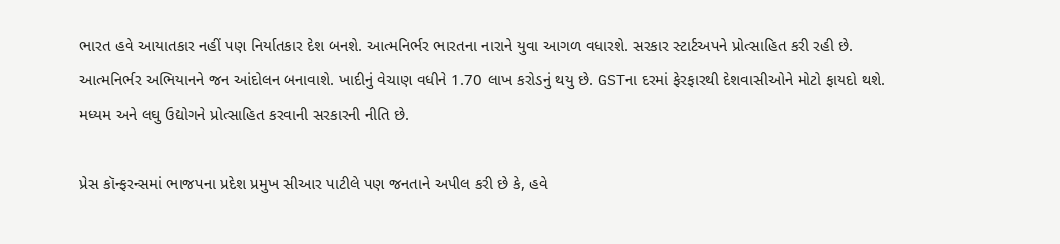ભારત હવે આયાતકાર નહીં પણ નિર્યાતકાર દેશ બનશે. આત્મનિર્ભર ભારતના નારાને યુવા આગળ વધારશે. સરકાર સ્ટાર્ટઅપને પ્રોત્સાહિત કરી રહી છે. આત્મનિર્ભર અભિયાનને જન આંદોલન બનાવાશે. ખાદીનું વેચાણ વધીને 1.70 લાખ કરોડનું થયુ છે. GSTના દરમાં ફેરફારથી દેશવાસીઓને મોટો ફાયદો થશે. મધ્યમ અને લઘુ ઉદ્યોગને પ્રોત્સાહિત કરવાની સરકારની નીતિ છે.

પ્રેસ કૉન્ફરન્સમાં ભાજપના પ્રદેશ પ્રમુખ સીઆર પાટીલે પણ જનતાને અપીલ કરી છે કે, હવે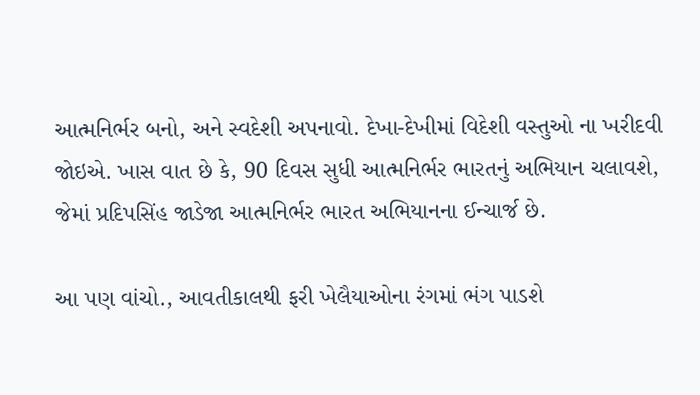આત્મનિર્ભર બનો, અને સ્વદેશી અપનાવો. દેખા-દેખીમાં વિદેશી વસ્તુઓ ના ખરીદવી જોઇએ. ખાસ વાત છે કે, 90 દિવસ સુધી આત્મનિર્ભર ભારતનું અભિયાન ચલાવશે, જેમાં પ્રદિપસિંહ જાડેજા આત્મનિર્ભર ભારત અભિયાનના ઈન્ચાર્જ છે.

આ પણ વાંચો., આવતીકાલથી ફરી ખેલૈયાઓના રંગમાં ભંગ પાડશે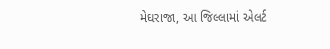મેઘરાજા, આ જિલ્લામાં એલર્ટ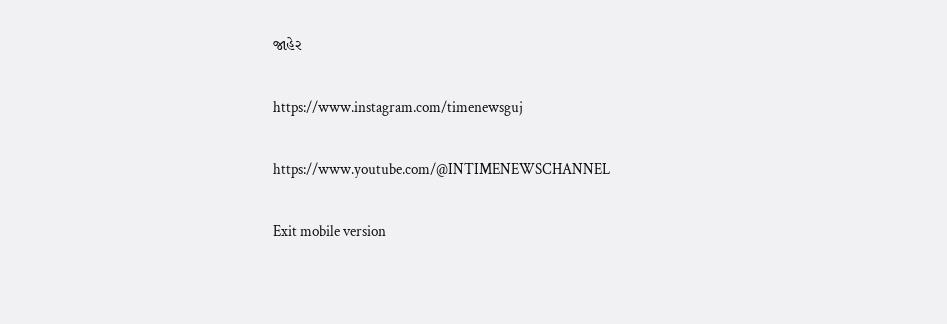જાહેર

https://www.instagram.com/timenewsguj

https://www.youtube.com/@INTIMENEWSCHANNEL

Exit mobile version